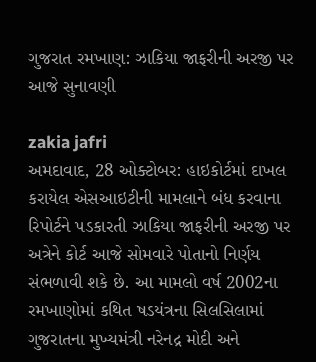ગુજરાત રમખાણ: ઝાકિયા જાફરીની અરજી પર આજે સુનાવણી

zakia jafri
અમદાવાદ, 28 ઓક્ટોબર: હાઇકોર્ટમાં દાખલ કરાયેલ એસઆઇટીની મામલાને બંધ કરવાના રિપોર્ટને પડકારતી ઝાકિયા જાફરીની અરજી પર અત્રેને કોર્ટ આજે સોમવારે પોતાનો નિર્ણય સંભળાવી શકે છે. આ મામલો વર્ષ 2002ના રમખાણોમાં કથિત ષડયંત્રના સિલસિલામાં ગુજરાતના મુખ્યમંત્રી નરેનદ્ર મોદી અને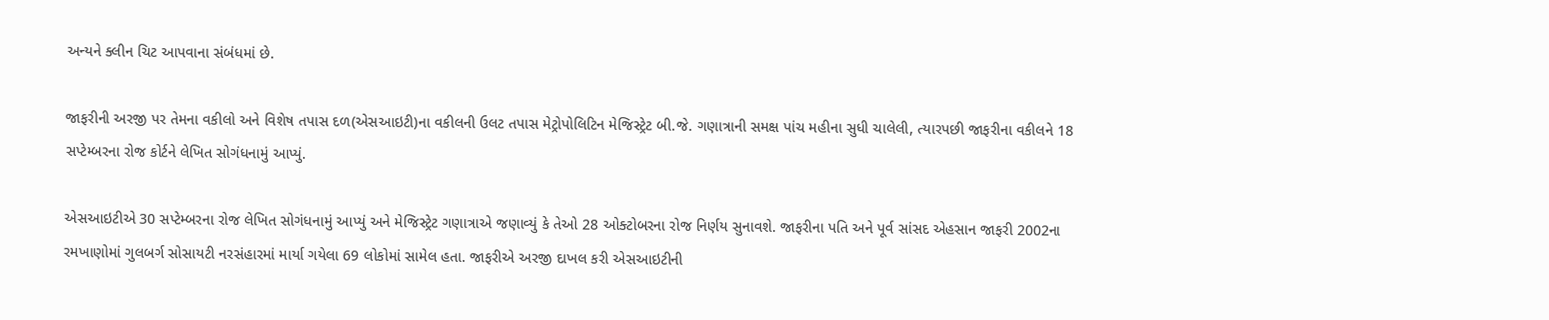અન્યને ક્લીન ચિટ આપવાના સંબંધમાં છે.

જાફરીની અરજી પર તેમના વકીલો અને વિશેષ તપાસ દળ(એસઆઇટી)ના વકીલની ઉલટ તપાસ મેટ્રોપોલિટિન મેજિસ્ટ્રેટ બી.જે. ગણાત્રાની સમક્ષ પાંચ મહીના સુધી ચાલેલી, ત્યારપછી જાફરીના વકીલને 18 સપ્ટેમ્બરના રોજ કોર્ટને લેખિત સોગંધનામું આપ્યું.

એસઆઇટીએ 30 સપ્ટેમ્બરના રોજ લેખિત સોગંધનામું આપ્યું અને મેજિસ્ટ્રેટ ગણાત્રાએ જણાવ્યું કે તેઓ 28 ઓક્ટોબરના રોજ નિર્ણય સુનાવશે. જાફરીના પતિ અને પૂર્વ સાંસદ એહસાન જાફરી 2002ના રમખાણોમાં ગુલબર્ગ સોસાયટી નરસંહારમાં માર્યા ગયેલા 69 લોકોમાં સામેલ હતા. જાફરીએ અરજી દાખલ કરી એસઆઇટીની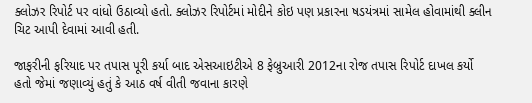ક્લોઝર રિપોર્ટ પર વાંધો ઉઠાવ્યો હતો. ક્લોઝર રિપોર્ટમાં મોદીને કોઇ પણ પ્રકારના ષડયંત્રમાં સામેલ હોવામાંથી ક્લીન ચિટ આપી દેવામાં આવી હતી.

જાફરીની ફરિયાદ પર તપાસ પૂરી કર્યા બાદ એસઆઇટીએ 8 ફેબ્રુઆરી 2012ના રોજ તપાસ રિપોર્ટ દાખલ કર્યો હતો જેમાં જણાવ્યું હતું કે આઠ વર્ષ વીતી જવાના કારણે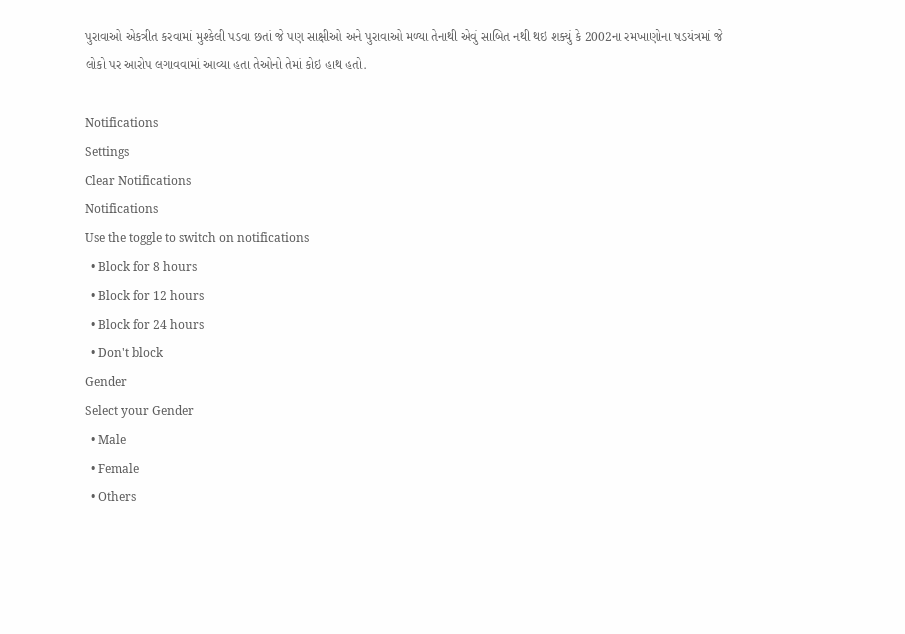પુરાવાઓ એકત્રીત કરવામાં મુશ્કેલી પડવા છતાં જે પણ સાક્ષીઓ અને પુરાવાઓ મળ્યા તેનાથી એવું સાબિત નથી થઇ શક્યું કે 2002ના રમખાણોના ષડયંત્રમાં જે લોકો પર આરોપ લગાવવામાં આવ્યા હતા તેઓનો તેમાં કોઇ હાથ હતો.

Notifications
Settings
Clear Notifications
Notifications
Use the toggle to switch on notifications
  • Block for 8 hours
  • Block for 12 hours
  • Block for 24 hours
  • Don't block
Gender
Select your Gender
  • Male
  • Female
  • Others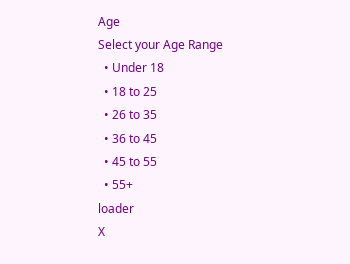Age
Select your Age Range
  • Under 18
  • 18 to 25
  • 26 to 35
  • 36 to 45
  • 45 to 55
  • 55+
loader
X